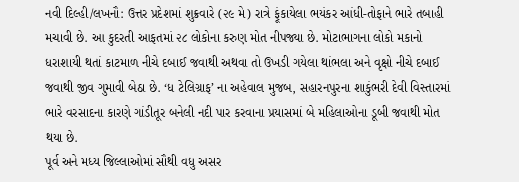નવી દિલ્હી/લખનૌ: ઉત્તર પ્રદેશમાં શુક્રવારે (૨૯ મે) રાત્રે ફૂંકાયેલા ભયંકર આંધી-તોફાને ભારે તબાહી મચાવી છે. આ કુદરતી આફતમાં ૨૮ લોકોના કરુણ મોત નીપજ્યા છે. મોટાભાગના લોકો મકાનો ધરાશાયી થતાં કાટમાળ નીચે દબાઈ જવાથી અથવા તો ઉખડી ગયેલા થાંભલા અને વૃક્ષો નીચે દબાઈ જવાથી જીવ ગુમાવી બેઠા છે. ‘ધ ટેલિગ્રાફ’ ના અહેવાલ મુજબ, સહારનપુરના શાકુંભરી દેવી વિસ્તારમાં ભારે વરસાદના કારણે ગાંડીતૂર બનેલી નદી પાર કરવાના પ્રયાસમાં બે મહિલાઓના ડૂબી જવાથી મોત થયા છે.
પૂર્વ અને મધ્ય જિલ્લાઓમાં સૌથી વધુ અસર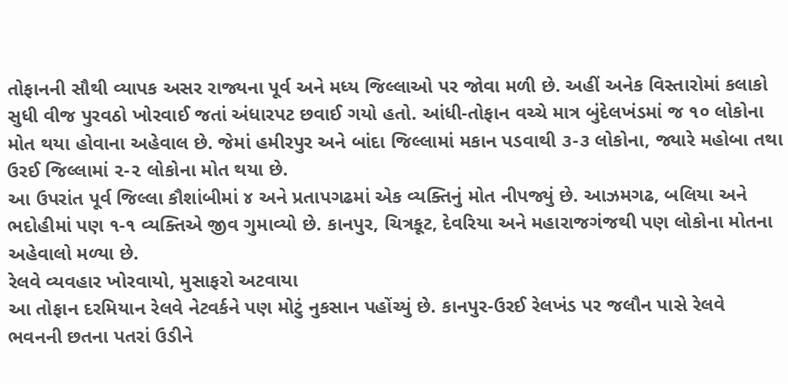તોફાનની સૌથી વ્યાપક અસર રાજ્યના પૂર્વ અને મધ્ય જિલ્લાઓ પર જોવા મળી છે. અહીં અનેક વિસ્તારોમાં કલાકો સુધી વીજ પુરવઠો ખોરવાઈ જતાં અંધારપટ છવાઈ ગયો હતો. આંધી-તોફાન વચ્ચે માત્ર બુંદેલખંડમાં જ ૧૦ લોકોના મોત થયા હોવાના અહેવાલ છે. જેમાં હમીરપુર અને બાંદા જિલ્લામાં મકાન પડવાથી ૩-૩ લોકોના, જ્યારે મહોબા તથા ઉરઈ જિલ્લામાં ૨-૨ લોકોના મોત થયા છે.
આ ઉપરાંત પૂર્વ જિલ્લા કૌશાંબીમાં ૪ અને પ્રતાપગઢમાં એક વ્યક્તિનું મોત નીપજ્યું છે. આઝમગઢ, બલિયા અને ભદોહીમાં પણ ૧-૧ વ્યક્તિએ જીવ ગુમાવ્યો છે. કાનપુર, ચિત્રકૂટ, દેવરિયા અને મહારાજગંજથી પણ લોકોના મોતના અહેવાલો મળ્યા છે.
રેલવે વ્યવહાર ખોરવાયો, મુસાફરો અટવાયા
આ તોફાન દરમિયાન રેલવે નેટવર્કને પણ મોટું નુકસાન પહોંચ્યું છે. કાનપુર-ઉરઈ રેલખંડ પર જલૌન પાસે રેલવે ભવનની છતના પતરાં ઉડીને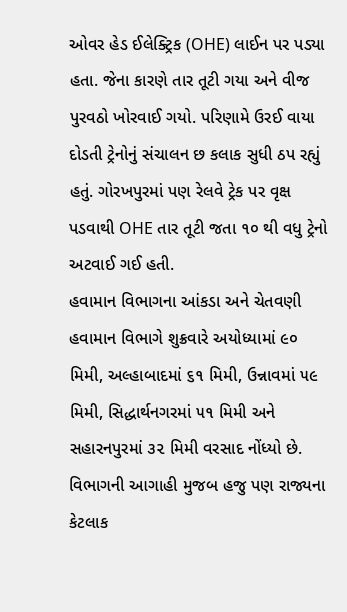ઓવર હેડ ઈલેક્ટ્રિક (OHE) લાઈન પર પડ્યા હતા. જેના કારણે તાર તૂટી ગયા અને વીજ પુરવઠો ખોરવાઈ ગયો. પરિણામે ઉરઈ વાયા દોડતી ટ્રેનોનું સંચાલન છ કલાક સુધી ઠપ રહ્યું હતું. ગોરખપુરમાં પણ રેલવે ટ્રેક પર વૃક્ષ પડવાથી OHE તાર તૂટી જતા ૧૦ થી વધુ ટ્રેનો અટવાઈ ગઈ હતી.
હવામાન વિભાગના આંકડા અને ચેતવણી
હવામાન વિભાગે શુક્રવારે અયોધ્યામાં ૯૦ મિમી, અલ્હાબાદમાં ૬૧ મિમી, ઉન્નાવમાં ૫૯ મિમી, સિદ્ધાર્થનગરમાં ૫૧ મિમી અને સહારનપુરમાં ૩૨ મિમી વરસાદ નોંધ્યો છે. વિભાગની આગાહી મુજબ હજુ પણ રાજ્યના કેટલાક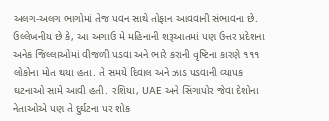અલગ-અલગ ભાગોમાં તેજ પવન સાથે તોફાન આવવાની સંભાવના છે.
ઉલ્લેખનીય છે કે, આ અગાઉ મે મહિનાની શરૂઆતમાં પણ ઉત્તર પ્રદેશના અનેક જિલ્લાઓમાં વીજળી પડવા અને ભારે કરાની વૃષ્ટિના કારણે ૧૧૧ લોકોના મોત થયા હતા. તે સમયે દિવાલ અને ઝાડ પડવાની વ્યાપક ઘટનાઓ સામે આવી હતી. રશિયા, UAE અને સિંગાપોર જેવા દેશોના નેતાઓએ પણ તે દુર્ઘટના પર શોક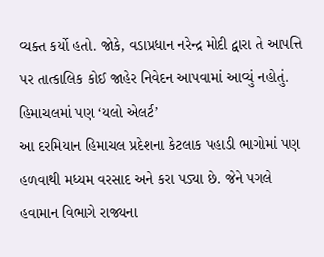વ્યક્ત કર્યો હતો. જોકે, વડાપ્રધાન નરેન્દ્ર મોદી દ્વારા તે આપત્તિ પર તાત્કાલિક કોઈ જાહેર નિવેદન આપવામાં આવ્યું નહોતું.
હિમાચલમાં પણ ‘યલો એલર્ટ’
આ દરમિયાન હિમાચલ પ્રદેશના કેટલાક પહાડી ભાગોમાં પણ હળવાથી મધ્યમ વરસાદ અને કરા પડ્યા છે. જેને પગલે હવામાન વિભાગે રાજ્યના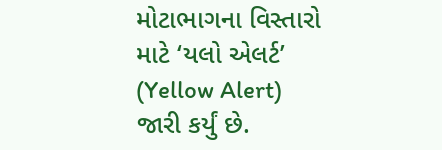મોટાભાગના વિસ્તારો માટે ‘યલો એલર્ટ’ (Yellow Alert) જારી કર્યું છે.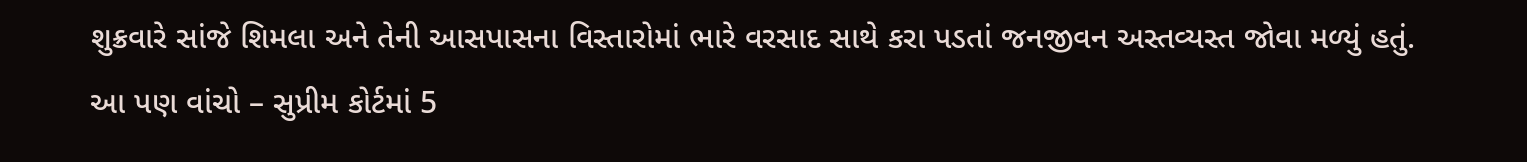શુક્રવારે સાંજે શિમલા અને તેની આસપાસના વિસ્તારોમાં ભારે વરસાદ સાથે કરા પડતાં જનજીવન અસ્તવ્યસ્ત જોવા મળ્યું હતું.
આ પણ વાંચો – સુપ્રીમ કોર્ટમાં 5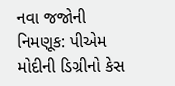નવા જજોની નિમણૂક: પીએમ મોદીની ડિગ્રીનો કેસ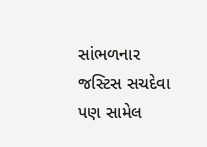સાંભળનાર જસ્ટિસ સચદેવા પણ સામેલ